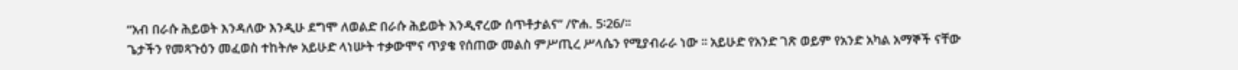“አብ በራሱ ሕይወት እንዳለው እንዲሁ ደግሞ ለወልድ በራሱ ሕይወት እንዲኖረው ሰጥቶታልና” /ዮሐ. 5፡26/፡፡
ጌታችን የመጻጉዕን መፈወስ ተከትሎ አይሁድ ላነሡት ተቃውሞና ጥያቄ የሰጠው መልስ ምሥጢረ ሥላሴን የሚያብራራ ነው ፡፡ አይሁድ የአንድ ገጽ ወይም የአንድ አካል አማኞች ናቸው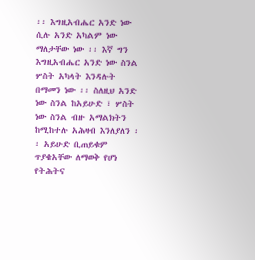፡፡ እግዚአብሔር አንድ ነው ሲሉ አንድ አካልም ነው ማለታቸው ነው ፡፡ እኛ ግን እግዚአብሔር አንድ ነው ስንል ሦስት አካላት እንዳሉት በማመን ነው ፡፡ ስለዚህ አንድ ነው ስንል ከአይሁድ ፣ ሦስት ነው ስንል ብዙ አማልክትን ከሚከተሉ አሕዛብ እንለያለን ፡፡ አይሁድ ቢጠይቁም ጥያቄአቸው ለማወቅ የሆነ የትሕትና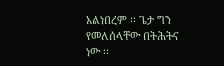አልነበረም ፡፡ ጌታ ግን የመለሰላቸው በትሕትና ነው ፡፡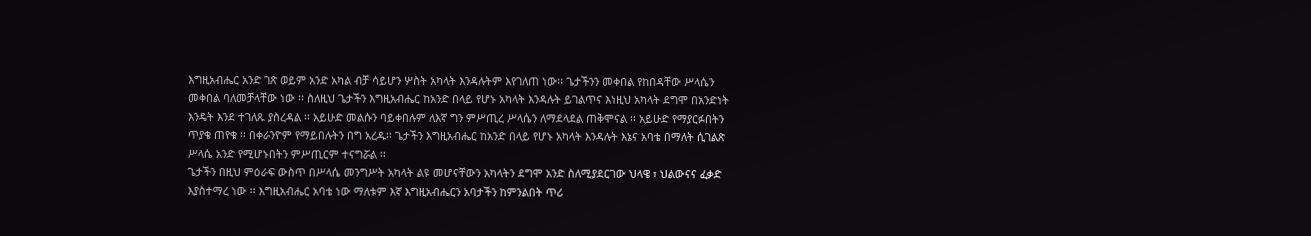እግዚአብሔር አንድ ገጽ ወይም አንድ አካል ብቻ ሳይሆን ሦስት አካላት እንዳሉትም እየገለጠ ነው፡፡ ጌታችንን መቀበል የከበዳቸው ሥላሴን መቀበል ባለመቻላቸው ነው ፡፡ ስለዚህ ጌታችን እግዚአብሔር ከአንድ በላይ የሆኑ አካላት እንዳሉት ይገልጥና እነዚህ አካላት ደግሞ በአንድነት እንዴት እንደ ተገለጹ ያስረዳል ፡፡ አይሁድ መልሱን ባይቀበሉም ለእኛ ግን ምሥጢረ ሥላሴን ለማደላደል ጠቅሞናል ፡፡ አይሁድ የማያርፉበትን ጥያቄ ጠየቁ ፡፡ በቀራንዮም የማይበሉትን በግ አረዱ፡፡ ጌታችን እግዚአብሔር ከአንድ በላይ የሆኑ አካላት እንዳሉት እኔና አባቴ በማለት ሲገልጽ ሥላሴ አንድ የሚሆኑበትን ምሥጢርም ተናግሯል ፡፡
ጌታችን በዚህ ምዕራፍ ውስጥ በሥላሴ መንግሥት አካላት ልዩ መሆናቸውን አካላትን ደግሞ አንድ ስለሚያደርገው ህላዌ ፣ ህልውናና ፈቃድ እያስተማረ ነው ፡፡ እግዚአብሔር አባቴ ነው ማለቱም እኛ እግዚአብሔርን አባታችን ከምንልበት ጥሪ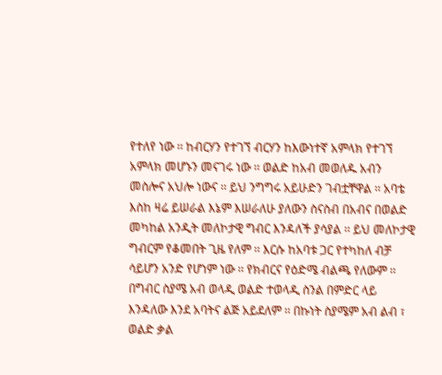የተለየ ነው ፡፡ ከብርሃን የተገኘ ብርሃን ከእውነተኛ አምላክ የተገኘ አምላክ መሆኑን መናገሩ ነው ፡፡ ወልድ ከአብ መወለዱ አብን መስሎና አህሎ ነውና ፡፡ ይህ ንግግሩ አይሁድን ገብቷቸዋል ፡፡ አባቴ እስከ ዛሬ ይሠራል እኔም እሠራለሁ ያለውን ስናስብ በአብና በወልድ መካከል አንዲት መለኮታዊ ግብር እንዳለች ያሳያል ፡፡ ይህ መለኮታዊ ግብርም የቆመበት ጊዜ የለም ፡፡ እርሱ ከአባቱ ጋር የተካከለ ብቻ ሳይሆን አንድ የሆነም ነው ፡፡ የክብርና የዕድሜ ብልጫ የለውም ፡፡ በግብር ስያሜ አብ ወላዲ ወልድ ተወላዲ ስንል በምድር ላይ እንዳለው እንደ አባትና ልጅ አይደለም ፡፡ በኩነት ስያሜም አብ ልብ ፣ ወልድ ቃል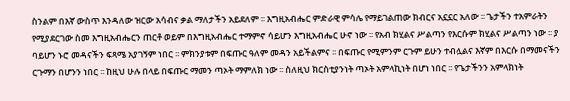ስንልም በእኛ ውስጥ እንዳለው ዝርው አሳብና ቃል ማለታችን አይደለም ፡፡ እግዚአብሔር ምድራዊ ምሳሌ የማይገልጠው ክብርና አኗኗር አለው ፡፡ ጌታችን ተአምራትን የሚያደርገው ስመ እግዚአብሔርን ጠርቶ ወይም በእግዚአብሔር ተማምኖ ሳይሆን እግዚአብሔር ሁኖ ነው ፡፡ የአብ ክሂልና ሥልጣን የእርሱም ክሂልና ሥልጣን ነው ፡፡ ያ ባይሆን ኑሮ መዳናችን ፍጻሜ አያገኝም ነበር ፡፡ ምክንያቱም በፍጡር ዓለም መዳን አይችልምና ፡፡ በፍጡር የሚምንም ርጉም ይሁን ተብሏልና እኛም በእርሱ በማመናችን ርጉማን በሆንን ነበር ፡፡ ከዚህ ሁሉ በላይ በፍጡር ማመን ጣኦት ማምለክ ነው ፡፡ ስለዚህ ክርስቲያንነት ጣኦት አምላኪነት በሆነ ነበር ፡፡ የጌታችንን አምላክነት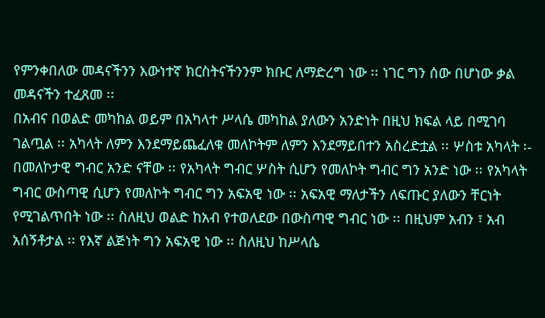የምንቀበለው መዳናችንን እውነተኛ ክርስትናችንንም ክቡር ለማድረግ ነው ፡፡ ነገር ግን ሰው በሆነው ቃል መዳናችን ተፈጸመ ፡፡
በአብና በወልድ መካከል ወይም በአካላተ ሥላሴ መካከል ያለውን አንድነት በዚህ ክፍል ላይ በሚገባ ገልጧል ፡፡ አካላት ለምን እንደማይጨፈለቁ መለኮትም ለምን እንደማይበተን አስረድቷል ፡፡ ሦስቱ አካላት ፡-
በመለኮታዊ ግብር አንድ ናቸው ፡፡ የአካላት ግብር ሦስት ሲሆን የመለኮት ግብር ግን አንድ ነው ፡፡ የአካላት ግብር ውስጣዊ ሲሆን የመለኮት ግብር ግን አፍአዊ ነው ፡፡ አፍአዊ ማለታችን ለፍጡር ያለውን ቸርነት የሚገልጥበት ነው ፡፡ ስለዚህ ወልድ ከአብ የተወለደው በውስጣዊ ግብር ነው ፡፡ በዚህም አብን ፣ አብ አሰኝቶታል ፡፡ የእኛ ልጅነት ግን አፍአዊ ነው ፡፡ ስለዚህ ከሥላሴ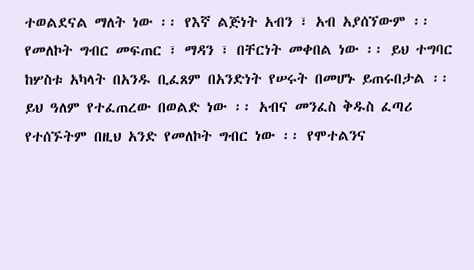ተወልደናል ማለት ነው ፡፡ የእኛ ልጅነት አብን ፣ አብ አያሰኘውም ፡፡ የመለኮት ግብር መፍጠር ፣ ማዳን ፣ በቸርነት መቀበል ነው ፡፡ ይህ ተግባር ከሦስቱ አካላት በአንዱ ቢፈጸም በአንድነት የሠሩት በመሆኑ ይጠሩበታል ፡፡ ይህ ዓለም የተፈጠረው በወልድ ነው ፡፡ አብና መንፈስ ቅዱስ ፈጣሪ የተሰኙትም በዚህ አንድ የመለኮት ግብር ነው ፡፡ የሞተልንና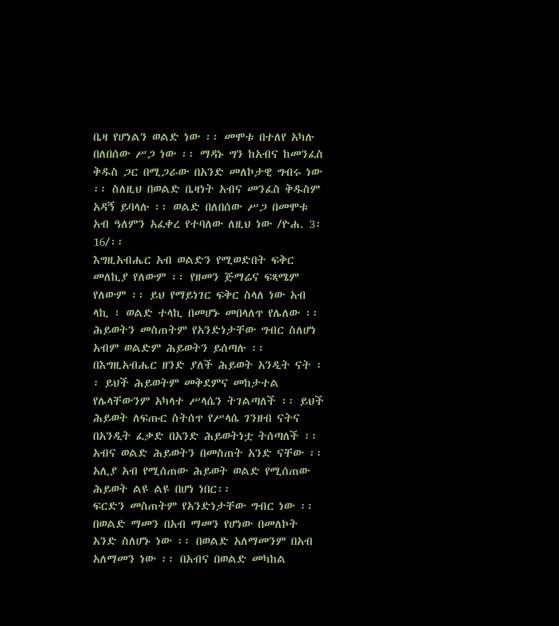ቤዛ የሆነልን ወልድ ነው ፡፡ መሞቱ በተለየ አካሉ በለበሰው ሥጋ ነው ፡፡ ማዳኑ ግን ከአብና ከመንፈስ ቅዱስ ጋር በሚጋራው በአንድ መለኮታዊ ግብሩ ነው ፡፡ ስለዚህ በወልድ ቤዛነት አብና መንፈስ ቅዱስም አዳኝ ይባላሉ ፡፡ ወልድ በለበሰው ሥጋ በመሞቱ አብ ዓለምን አፈቀረ የተባለው ለዚህ ነው /ዮሐ. 3፡16/፡፡
እግዚአብሔር አብ ወልድን የሚወድበት ፍቅር መለኪያ የለውም ፡፡ የዘመን ጅማሬና ፍጻሜም የለውም ፡፡ ይህ የማይነገር ፍቅር ስላለ ነው አብ ላኪ ፣ ወልድ ተላኪ በመሆኑ መበላለጥ የሌለው ፡፡ ሕይወትን መስጠትም የአንድነታቸው ግብር ስለሆነ አብም ወልድም ሕይወትን ይሰጣሉ ፡፡ በእግዚአብሔር ዘንድ ያለች ሕይወት አንዲት ናት ፡፡ ይህች ሕይወትም መቅደምና መከታተል የሌላቸውንም አካላተ ሥላሴን ትገልጣለች ፡፡ ይህች ሕይወት ለፍጡር ስትሰጥ የሥላሴ ገንዘብ ናትና በአንዲት ፈቃድ በአንድ ሕይወትነቷ ትሰጣለች ፡፡ አብና ወልድ ሕይወትን በመስጠት አንድ ናቸው ፡፡ አሊያ አብ የሚሰጠው ሕይወት ወልድ የሚሰጠው ሕይወት ልዩ ልዩ በሆነ ነበር፡፡
ፍርድን መስጠትም የአንድነታቸው ግብር ነው ፡፡ በወልድ ማመን በአብ ማመን የሆነው በመለኮት አንድ ስለሆኑ ነው ፡፡ በወልድ አለማመንም በአብ አለማመን ነው ፡፡ በአብና በወልድ መካከል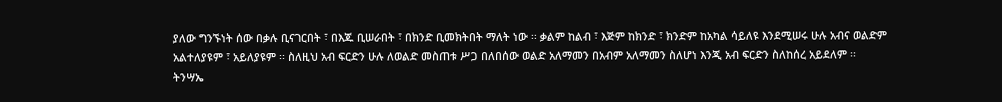ያለው ግንኙነት ሰው በቃሉ ቢናገርበት ፣ በእጁ ቢሠራበት ፣ በክንድ ቢመክትበት ማለት ነው ፡፡ ቃልም ከልብ ፣ እጅም ከክንድ ፣ ክንድም ከአካል ሳይለዩ እንደሚሠሩ ሁሉ አብና ወልድም አልተለያዩም ፣ አይለያዩም ፡፡ ስለዚህ አብ ፍርድን ሁሉ ለወልድ መስጠቱ ሥጋ በለበሰው ወልድ አለማመን በአብም አለማመን ስለሆነ እንጂ አብ ፍርድን ስለከሰረ አይደለም ፡፡
ትንሣኤ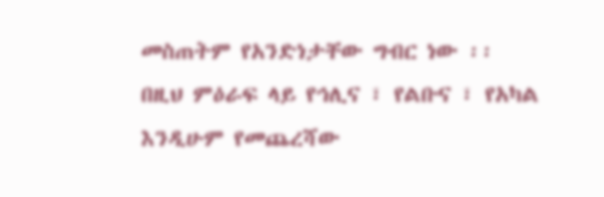መስጠትም የአንድነታቸው ግብር ነው ፡፡ በዚህ ምዕራፍ ላይ የኅሊና ፣ የልቡና ፣ የአካል እንዲሁም የመጨረሻው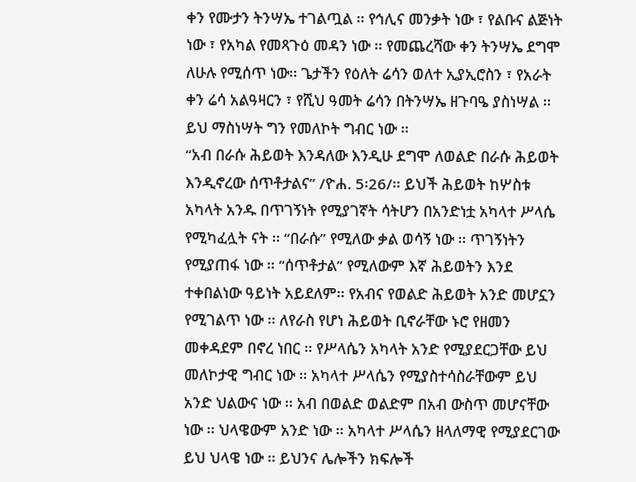ቀን የሙታን ትንሣኤ ተገልጧል ፡፡ የኅሊና መንቃት ነው ፣ የልቡና ልጅነት ነው ፣ የአካል የመጻጉዕ መዳን ነው ፡፡ የመጨረሻው ቀን ትንሣኤ ደግሞ ለሁሉ የሚሰጥ ነው፡፡ ጌታችን የዕለት ሬሳን ወለተ ኢያኢሮስን ፣ የአራት ቀን ሬሳ አልዓዛርን ፣ የሺህ ዓመት ሬሳን በትንሣኤ ዘጉባዔ ያስነሣል ፡፡ ይህ ማስነሣት ግን የመለኮት ግብር ነው ፡፡
“አብ በራሱ ሕይወት እንዳለው እንዲሁ ደግሞ ለወልድ በራሱ ሕይወት እንዲኖረው ሰጥቶታልና” /ዮሐ. 5፡26/፡፡ ይህች ሕይወት ከሦስቱ አካላት አንዱ በጥገኝነት የሚያገኛት ሳትሆን በአንድነቷ አካላተ ሥላሴ የሚካፈሏት ናት ፡፡ “በራሱ” የሚለው ቃል ወሳኝ ነው ፡፡ ጥገኝነትን የሚያጠፋ ነው ፡፡ “ሰጥቶታል” የሚለውም እኛ ሕይወትን እንደ ተቀበልነው ዓይነት አይደለም፡፡ የአብና የወልድ ሕይወት አንድ መሆኗን የሚገልጥ ነው ፡፡ ለየራስ የሆነ ሕይወት ቢኖራቸው ኑሮ የዘመን መቀዳደም በኖረ ነበር ፡፡ የሥላሴን አካላት አንድ የሚያደርጋቸው ይህ መለኮታዊ ግብር ነው ፡፡ አካላተ ሥላሴን የሚያስተሳስራቸውም ይህ አንድ ህልውና ነው ፡፡ አብ በወልድ ወልድም በአብ ውስጥ መሆናቸው ነው ፡፡ ህላዌውም አንድ ነው ፡፡ አካላተ ሥላሴን ዘላለማዊ የሚያደርገው ይህ ህላዌ ነው ፡፡ ይህንና ሌሎችን ክፍሎች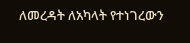ለመረዳት ለአካላት የተነገረውን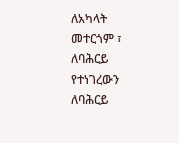ለአካላት መተርጎም ፣ ለባሕርይ የተነገረውን ለባሕርይ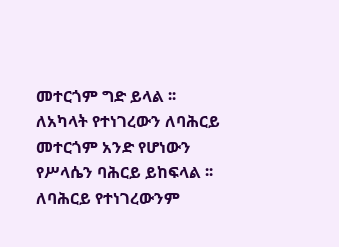መተርጎም ግድ ይላል ፡፡ ለአካላት የተነገረውን ለባሕርይ መተርጎም አንድ የሆነውን የሥላሴን ባሕርይ ይከፍላል ፡፡ ለባሕርይ የተነገረውንም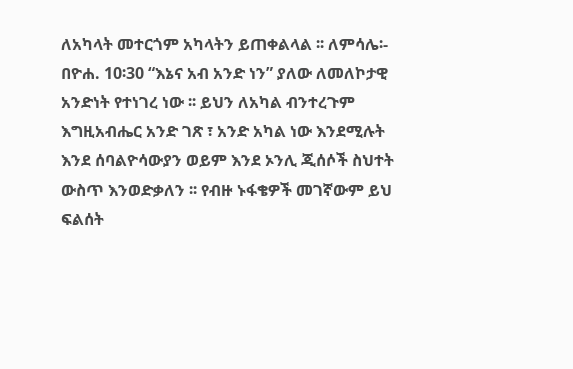ለአካላት መተርጎም አካላትን ይጠቀልላል ፡፡ ለምሳሌ፡- በዮሐ. 10፡30 “እኔና አብ አንድ ነን” ያለው ለመለኮታዊ አንድነት የተነገረ ነው ፡፡ ይህን ለአካል ብንተረጉም እግዚአብሔር አንድ ገጽ ፣ አንድ አካል ነው እንደሚሉት እንደ ሰባልዮሳውያን ወይም እንደ ኦንሊ ጂሰሶች ስህተት ውስጥ እንወድቃለን ፡፡ የብዙ ኑፋቄዎች መገኛውም ይህ ፍልሰት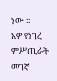ነው ፡፡
አዎ የነገረ ምሥጢራት መገኛ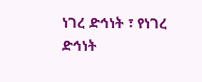ነገረ ድኅነት ፣ የነገረ ድኅነት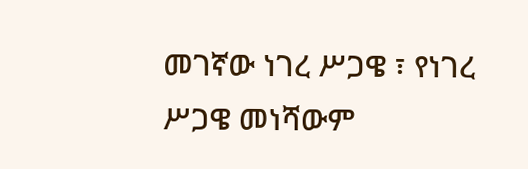መገኛው ነገረ ሥጋዌ ፣ የነገረ ሥጋዌ መነሻውም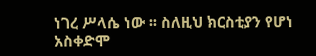ነገረ ሥላሴ ነው ፡፡ ስለዚህ ክርስቲያን የሆነ አስቀድሞ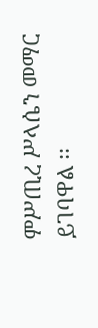ምሥጢረ ሥላሴን መማር ይገባዋል ፡፡